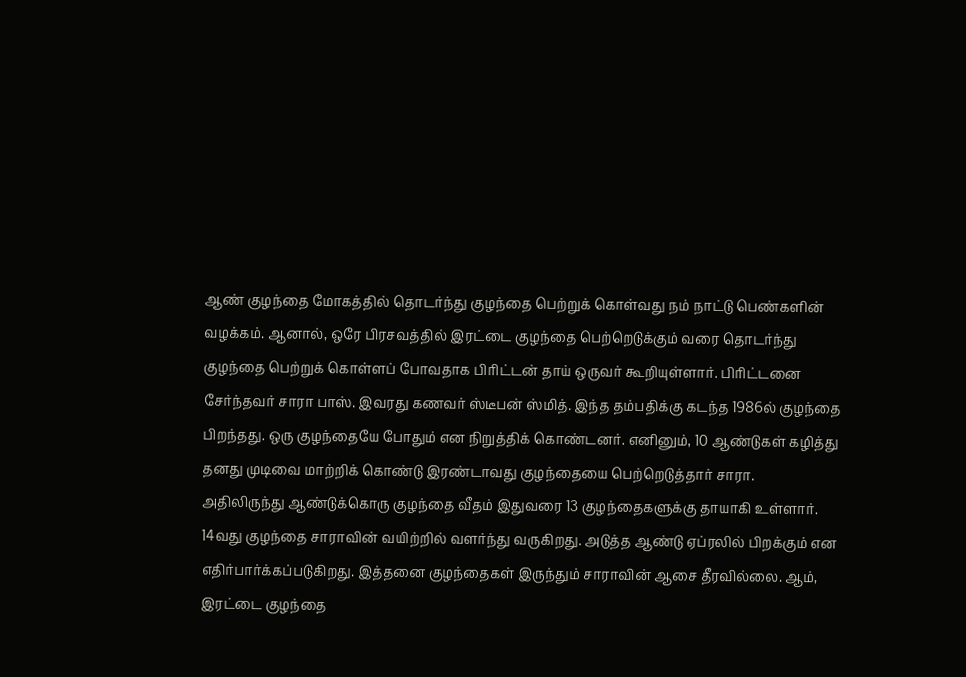ஆண் குழந்தை மோகத்தில் தொடர்ந்து குழந்தை பெற்றுக் கொள்வது நம் நாட்டு பெண்களின் வழக்கம். ஆனால், ஒரே பிரசவத்தில் இரட்டை குழந்தை பெற்றெடுக்கும் வரை தொடர்ந்து குழந்தை பெற்றுக் கொள்ளப் போவதாக பிரிட்டன் தாய் ஒருவர் கூறியுள்ளார். பிரிட்டனை சேர்ந்தவர் சாரா பாஸ். இவரது கணவர் ஸ்டீபன் ஸ்மித். இந்த தம்பதிக்கு கடந்த 1986ல் குழந்தை பிறந்தது. ஒரு குழந்தையே போதும் என நிறுத்திக் கொண்டனர். எனினும், 10 ஆண்டுகள் கழித்து தனது முடிவை மாற்றிக் கொண்டு இரண்டாவது குழந்தையை பெற்றெடுத்தார் சாரா.
அதிலிருந்து ஆண்டுக்கொரு குழந்தை வீதம் இதுவரை 13 குழந்தைகளுக்கு தாயாகி உள்ளார். 14வது குழந்தை சாராவின் வயிற்றில் வளர்ந்து வருகிறது. அடுத்த ஆண்டு ஏப்ரலில் பிறக்கும் என எதிர்பார்க்கப்படுகிறது. இத்தனை குழந்தைகள் இருந்தும் சாராவின் ஆசை தீரவில்லை. ஆம், இரட்டை குழந்தை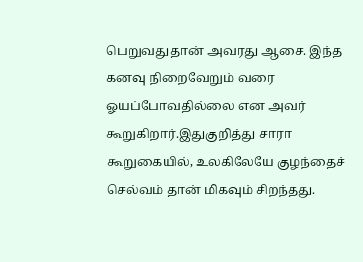பெறுவதுதான் அவரது ஆசை. இந்த கனவு நிறைவேறும் வரை ஓயப்போவதில்லை என அவர் கூறுகிறார்.இதுகுறித்து சாரா கூறுகையில், உலகிலேயே குழந்தைச் செல்வம் தான் மிகவும் சிறந்தது.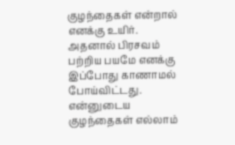குழந்தைகள் என்றால் எனக்கு உயிர். அதனால் பிரசவம் பற்றிய பயமே எனக்கு இப்போது காணாமல் போய்விட்டது. என்னுடைய குழந்தைகள் எல்லாம்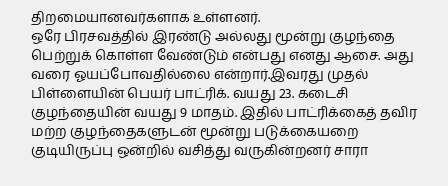திறமையானவர்களாக உள்ளனர்.
ஒரே பிரசவத்தில் இரண்டு அல்லது மூன்று குழந்தை பெற்றுக் கொள்ள வேண்டும் என்பது எனது ஆசை. அது வரை ஓயப்போவதில்லை என்றார்.இவரது முதல் பிள்ளையின் பெயர் பாட்ரிக். வயது 23. கடைசி குழந்தையின் வயது 9 மாதம். இதில் பாட்ரிக்கைத் தவிர மற்ற குழந்தைகளுடன் மூன்று படுக்கையறை குடியிருப்பு ஒன்றில் வசித்து வருகின்றனர் சாரா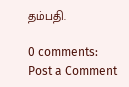தம்பதி.

0 comments:
Post a Comment